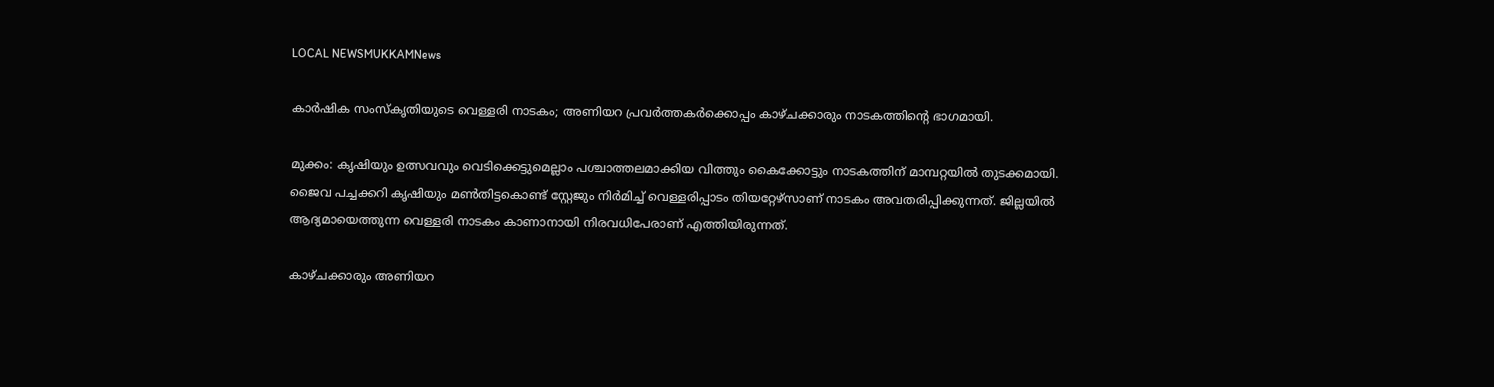LOCAL NEWSMUKKAMNews

കാര്‍ഷിക സംസ്കൃതിയുടെ വെള്ളരി നാടകം; അണിയറ പ്രവര്‍ത്തകര്‍ക്കൊപ്പം കാഴ്ചക്കാരും നാടകത്തിന്റെ ഭാഗമായി.

മുക്കം: കൃഷിയും ഉത്സവവും വെടിക്കെട്ടുമെല്ലാം പശ്ചാത്തലമാക്കിയ വിത്തും കൈക്കോട്ടും നാടകത്തിന് മാമ്പറ്റയില്‍ തുടക്കമായി. ജൈവ പച്ചക്കറി കൃഷിയും മണ്‍തിട്ടകൊണ്ട് സ്റ്റേജും നിർമിച്ച്‌ വെള്ളരിപ്പാടം തിയറ്റേഴ്സാണ് നാടകം അവതരിപ്പിക്കുന്നത്. ജില്ലയില്‍ ആദ്യമായെത്തുന്ന വെള്ളരി നാടകം കാണാനായി നിരവധിപേരാണ് എത്തിയിരുന്നത്.

കാഴ്ചക്കാരും അണിയറ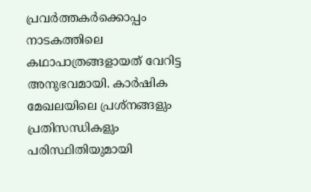പ്രവർത്തകർക്കൊപ്പം നാടകത്തിലെ കഥാപാത്രങ്ങളായത് വേറിട്ട അനുഭവമായി. കാർഷിക മേഖലയിലെ പ്രശ്നങ്ങളും പ്രതിസന്ധികളും പരിസ്ഥിതിയുമായി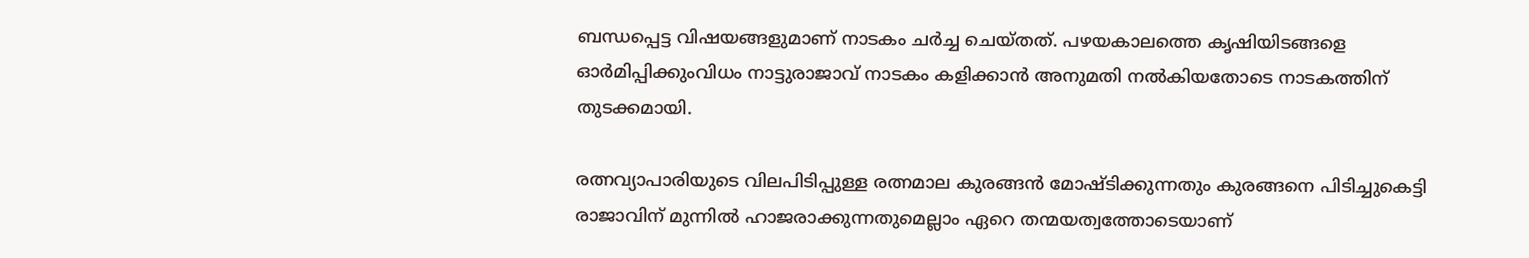ബന്ധപ്പെട്ട വിഷയങ്ങളുമാണ് നാടകം ചർച്ച ചെയ്തത്. പഴയകാലത്തെ കൃഷിയിടങ്ങളെ ഓർമിപ്പിക്കുംവിധം നാട്ടുരാജാവ് നാടകം കളിക്കാൻ അനുമതി നല്‍കിയതോടെ നാടകത്തിന് തുടക്കമായി.

രത്നവ്യാപാരിയുടെ വിലപിടിപ്പുള്ള രത്നമാല കുരങ്ങൻ മോഷ്ടിക്കുന്നതും കുരങ്ങനെ പിടിച്ചുകെട്ടി രാജാവിന് മുന്നില്‍ ഹാജരാക്കുന്നതുമെല്ലാം ഏറെ തന്മയത്വത്തോടെയാണ്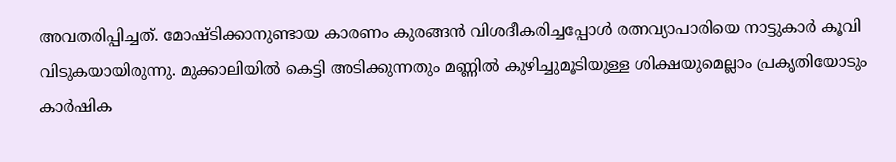അവതരിപ്പിച്ചത്. മോഷ്ടിക്കാനുണ്ടായ കാരണം കുരങ്ങൻ വിശദീകരിച്ചപ്പോള്‍ രത്നവ്യാപാരിയെ നാട്ടുകാർ കൂവി വിടുകയായിരുന്നു. മുക്കാലിയില്‍ കെട്ടി അടിക്കുന്നതും മണ്ണില്‍ കുഴിച്ചുമൂടിയുള്ള ശിക്ഷയുമെല്ലാം പ്രകൃതിയോടും കാർഷിക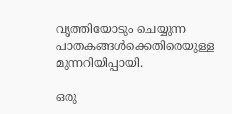വൃത്തിയോടും ചെയ്യുന്ന പാതകങ്ങള്‍ക്കെതിരെയുള്ള മുന്നറിയിപ്പായി.

ഒരു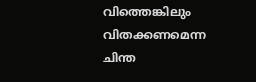വിത്തെങ്കിലും വിതക്കണമെന്ന ചിന്ത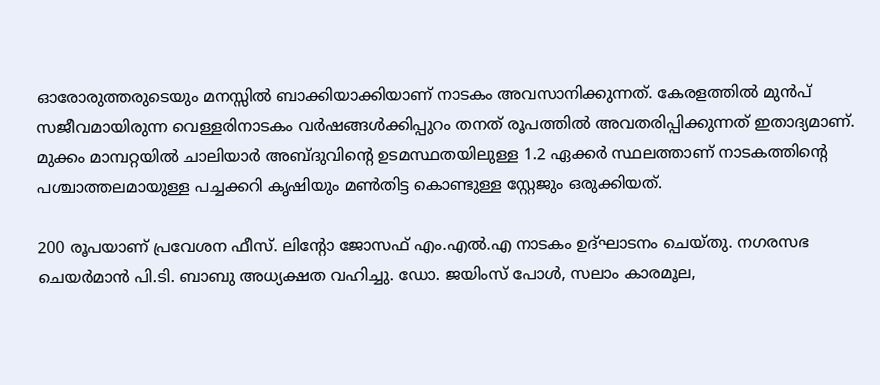ഓരോരുത്തരുടെയും മനസ്സില്‍ ബാക്കിയാക്കിയാണ് നാടകം അവസാനിക്കുന്നത്. കേരളത്തില്‍ മുൻപ് സജീവമായിരുന്ന വെള്ളരിനാടകം വർഷങ്ങള്‍ക്കിപ്പുറം തനത് രൂപത്തില്‍ അവതരിപ്പിക്കുന്നത് ഇതാദ്യമാണ്. മുക്കം മാമ്പറ്റയില്‍ ചാലിയാർ അബ്ദുവിന്റെ ഉടമസ്ഥതയിലുള്ള 1.2 ഏക്കർ സ്ഥലത്താണ് നാടകത്തിന്റെ പശ്ചാത്തലമായുള്ള പച്ചക്കറി കൃഷിയും മണ്‍തിട്ട കൊണ്ടുള്ള സ്റ്റേജും ഒരുക്കിയത്.

200 രൂപയാണ് പ്രവേശന ഫീസ്. ലിന്റോ ജോസഫ് എം.എല്‍.എ നാടകം ഉദ്ഘാടനം ചെയ്തു. നഗരസഭ ചെയർമാൻ പി.ടി. ബാബു അധ്യക്ഷത വഹിച്ചു. ഡോ. ജയിംസ് പോള്‍, സലാം കാരമൂല,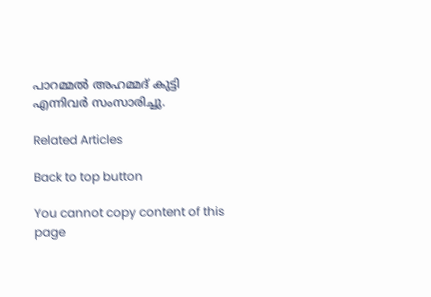പാറമ്മല്‍ അഹമ്മദ് കുട്ടി എന്നിവർ സംസാരിച്ചു.

Related Articles

Back to top button

You cannot copy content of this page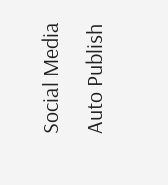Social Media Auto Publish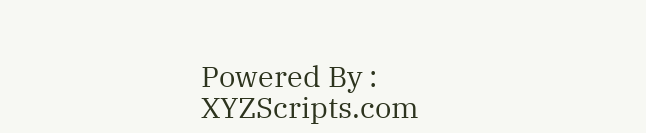Powered By : XYZScripts.com